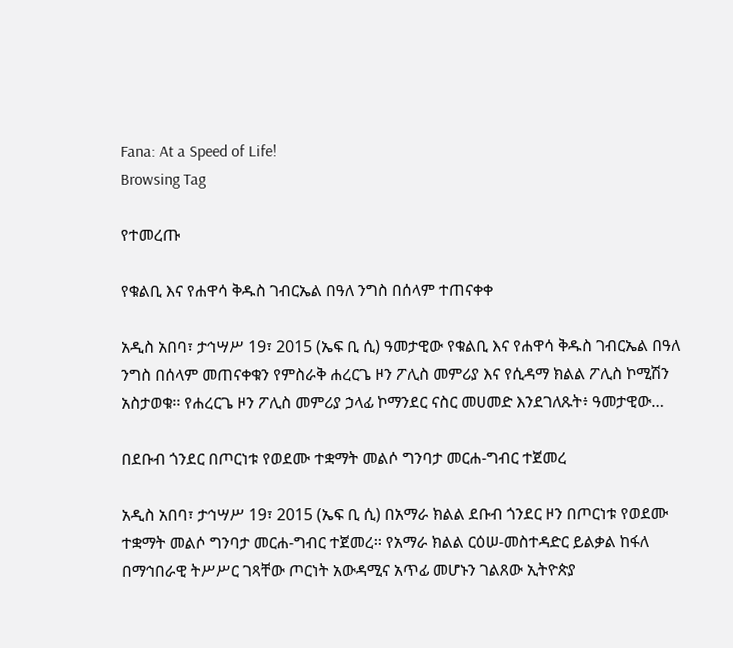Fana: At a Speed of Life!
Browsing Tag

የተመረጡ

የቁልቢ እና የሐዋሳ ቅዱስ ገብርኤል በዓለ ንግስ በሰላም ተጠናቀቀ

አዲስ አበባ፣ ታኅሣሥ 19፣ 2015 (ኤፍ ቢ ሲ) ዓመታዊው የቁልቢ እና የሐዋሳ ቅዱስ ገብርኤል በዓለ ንግስ በሰላም መጠናቀቁን የምስራቅ ሐረርጌ ዞን ፖሊስ መምሪያ እና የሲዳማ ክልል ፖሊስ ኮሚሽን አስታወቁ፡፡ የሐረርጌ ዞን ፖሊስ መምሪያ ኃላፊ ኮማንደር ናስር መሀመድ እንደገለጹት፥ ዓመታዊው…

በደቡብ ጎንደር በጦርነቱ የወደሙ ተቋማት መልሶ ግንባታ መርሐ-ግብር ተጀመረ

አዲስ አበባ፣ ታኅሣሥ 19፣ 2015 (ኤፍ ቢ ሲ) በአማራ ክልል ደቡብ ጎንደር ዞን በጦርነቱ የወደሙ ተቋማት መልሶ ግንባታ መርሐ-ግብር ተጀመረ፡፡ የአማራ ክልል ርዕሠ-መስተዳድር ይልቃል ከፋለ በማኅበራዊ ትሥሥር ገጻቸው ጦርነት አውዳሚና አጥፊ መሆኑን ገልጸው ኢትዮጵያ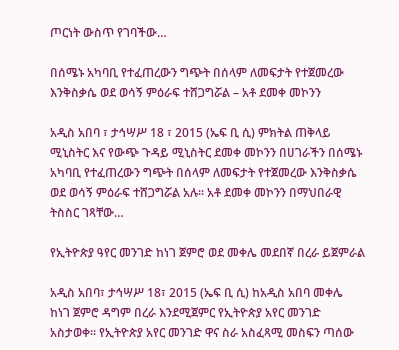ጦርነት ውስጥ የገባችው…

በሰሜኑ አካባቢ የተፈጠረውን ግጭት በሰላም ለመፍታት የተጀመረው እንቅስቃሴ ወደ ወሳኝ ምዕራፍ ተሸጋግሯል – አቶ ደመቀ መኮንን

አዲስ አበባ ፣ ታኅሣሥ 18 ፣ 2015 (ኤፍ ቢ ሲ) ምክትል ጠቅላይ ሚኒስትር እና የውጭ ጉዳይ ሚኒስትር ደመቀ መኮንን በሀገራችን በሰሜኑ አካባቢ የተፈጠረውን ግጭት በሰላም ለመፍታት የተጀመረው እንቅስቃሴ ወደ ወሳኝ ምዕራፍ ተሸጋግሯል አሉ፡፡ አቶ ደመቀ መኮንን በማህበራዊ ትስስር ገጻቸው…

የኢትዮጵያ ዓየር መንገድ ከነገ ጀምሮ ወደ መቀሌ መደበኛ በረራ ይጀምራል

አዲስ አበባ፣ ታኅሣሥ 18፣ 2015 (ኤፍ ቢ ሲ) ከአዲስ አበባ መቀሌ ከነገ ጀምሮ ዳግም በረራ እንደሚጀምር የኢትዮጵያ አየር መንገድ አስታወቀ፡፡ የኢትዮጵያ አየር መንገድ ዋና ስራ አስፈጻሚ መስፍን ጣሰው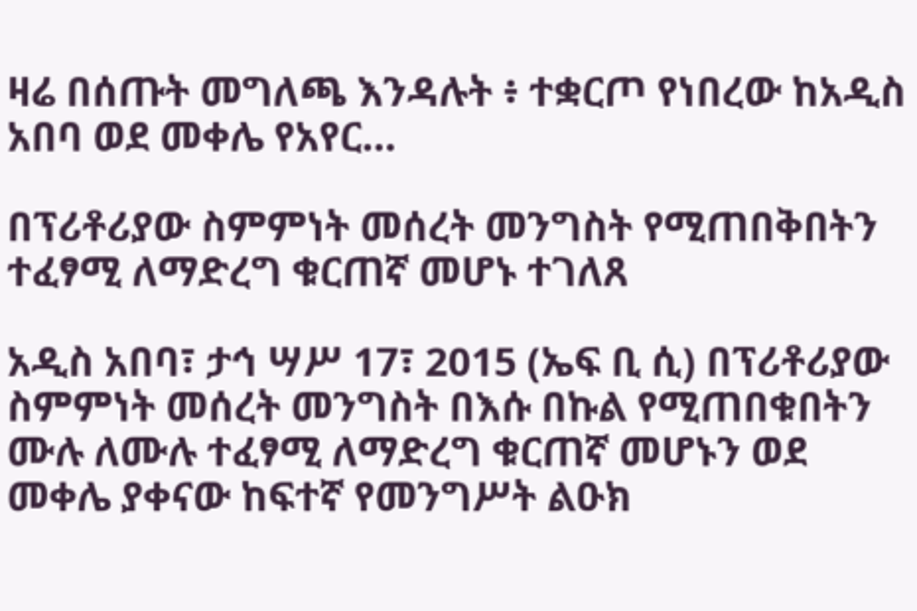ዛሬ በሰጡት መግለጫ እንዳሉት ፥ ተቋርጦ የነበረው ከአዲስ አበባ ወደ መቀሌ የአየር…

በፕሪቶሪያው ስምምነት መሰረት መንግስት የሚጠበቅበትን ተፈፃሚ ለማድረግ ቁርጠኛ መሆኑ ተገለጸ

አዲስ አበባ፣ ታኅ ሣሥ 17፣ 2015 (ኤፍ ቢ ሲ) በፕሪቶሪያው ስምምነት መሰረት መንግስት በእሱ በኩል የሚጠበቁበትን ሙሉ ለሙሉ ተፈፃሚ ለማድረግ ቁርጠኛ መሆኑን ወደ መቀሌ ያቀናው ከፍተኛ የመንግሥት ልዑክ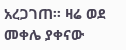አረጋገጠ፡፡ ዛሬ ወደ መቀሌ ያቀናው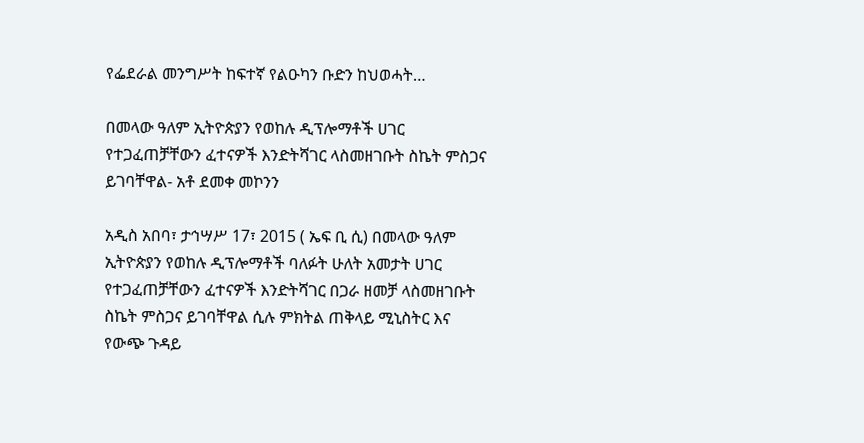የፌደራል መንግሥት ከፍተኛ የልዑካን ቡድን ከህወሓት…

በመላው ዓለም ኢትዮጵያን የወከሉ ዲፕሎማቶች ሀገር የተጋፈጠቻቸውን ፈተናዎች እንድትሻገር ላስመዘገቡት ስኬት ምስጋና ይገባቸዋል- አቶ ደመቀ መኮንን

አዲስ አበባ፣ ታኅሣሥ 17፣ 2015 ( ኤፍ ቢ ሲ) በመላው ዓለም ኢትዮጵያን የወከሉ ዲፕሎማቶች ባለፉት ሁለት አመታት ሀገር የተጋፈጠቻቸውን ፈተናዎች እንድትሻገር በጋራ ዘመቻ ላስመዘገቡት ስኬት ምስጋና ይገባቸዋል ሲሉ ምክትል ጠቅላይ ሚኒስትር እና የውጭ ጉዳይ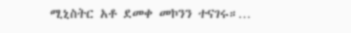ሚኒስትር አቶ ደመቀ መኮንን ተናገሩ።…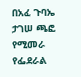በአፈ ጉባኤ ታገሠ ጫፎ የሚመራ የፌደራል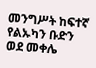መንግሥት ከፍተኛ የልኡካን ቡድን ወደ መቀሌ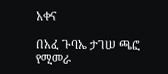አቀና

በአፈ ጉባኤ ታገሠ ጫፎ የሚመራ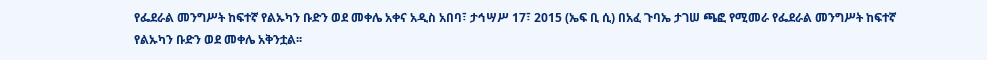የፌደራል መንግሥት ከፍተኛ የልኡካን ቡድን ወደ መቀሌ አቀና አዲስ አበባ፣ ታኅሣሥ 17፣ 2015 (ኤፍ ቢ ሲ) በአፈ ጉባኤ ታገሠ ጫፎ የሚመራ የፌደራል መንግሥት ከፍተኛ የልኡካን ቡድን ወደ መቀሌ አቅንቷል፡፡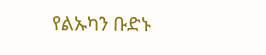የልኡካን ቡድኑ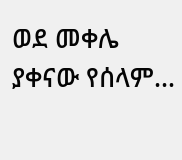ወደ መቀሌ ያቀናው የሰላም…